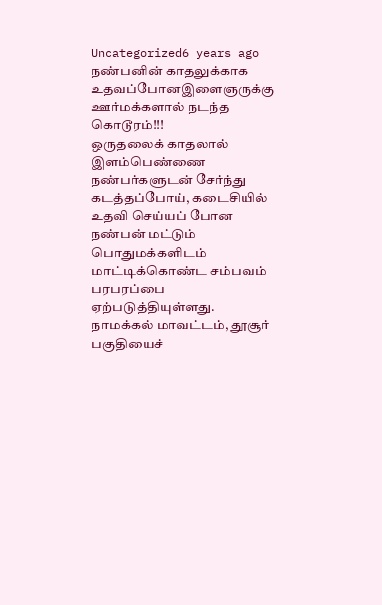Uncategorized6 years ago
நண்பனின் காதலுக்காக உதவப்போனஇளைஞருக்கு ஊர்மக்களால் நடந்த கொடூரம்!!!
ஒருதலைக் காதலால் இளம்பெண்ணை நண்பர்களுடன் சேர்ந்து கடத்தப்போய், கடைசியில் உதவி செய்யப் போன நண்பன் மட்டும் பொதுமக்களிடம் மாட்டிக்கொண்ட சம்பவம் பரபரப்பை ஏற்படுத்தியுள்ளது. நாமக்கல் மாவட்டம், தூசூர் பகுதியைச்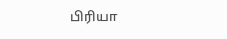பிரியா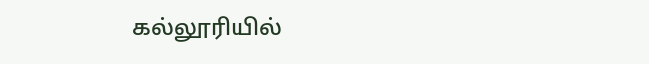கல்லூரியில்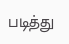படித்து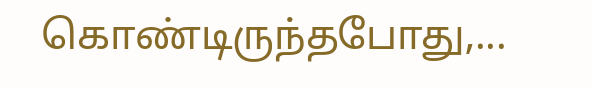கொண்டிருந்தபோது,...